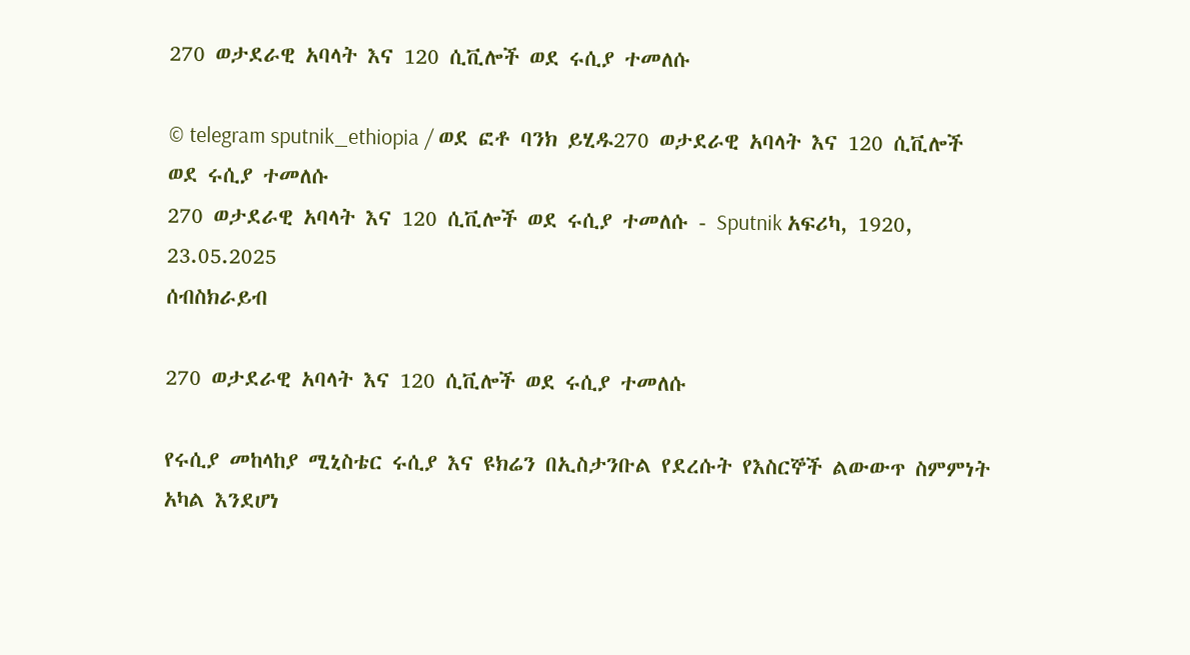270 ወታደራዊ አባላት እና 120 ሲቪሎች ወደ ሩሲያ ተመለሱ

© telegram sputnik_ethiopia / ወደ ፎቶ ባንክ ይሂዱ270 ወታደራዊ አባላት እና 120 ሲቪሎች ወደ ሩሲያ ተመለሱ
270 ወታደራዊ አባላት እና 120 ሲቪሎች ወደ ሩሲያ ተመለሱ - Sputnik አፍሪካ, 1920, 23.05.2025
ሰብስክራይብ

270 ወታደራዊ አባላት እና 120 ሲቪሎች ወደ ሩሲያ ተመለሱ

የሩሲያ መከላከያ ሚኒስቴር ሩሲያ እና ዩክሬን በኢስታንቡል የደረሱት የእስርኞች ልውውጥ ስምምነት አካል እንደሆነ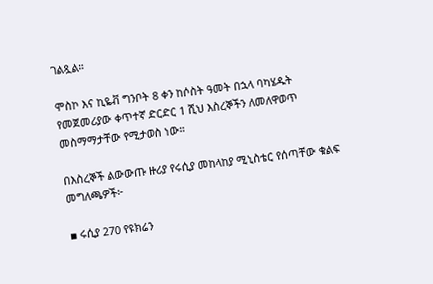ገልጿል።

ሞስኮ እና ኪዬቭ ግንቦት 8 ቀን ከሶስት ዓመት በኋላ ባካሄዱት የመጀመሪያው ቀጥተኛ ድርድር 1 ሺህ እስረኞችን ለመለዋወጥ መስማማታቸው የሚታወስ ነው።

በእስረኞች ልውውጡ ዙሪያ የሩሲያ መከላከያ ሚኒስቴር የሰጣቸው ቁልፍ መግለጫዎች፦

▪ ሩሲያ 270 የዩክሬን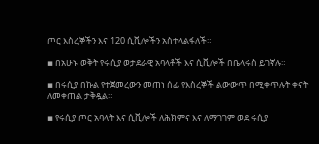ጦር እስረኞችን እና 120 ሲቪሎችን አስተላልፋለች።

▪ በአሁኑ ወቅት የሩሲያ ወታደራዊ አባላቶች እና ሲቪሎች በቤላሩስ ይገኛሉ።

▪ በሩሲያ በኩል የተጀመረውን መጠነ ሰፊ የእስረኞች ልውውጥ በሚቀጥሉት ቀናት ለመቀጠል ታቅዷል።

▪ የሩሲያ ጦር አባላት እና ሲቪሎች ለሕክምና እና ለማገገም ወደ ሩሲያ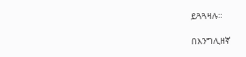ይጓጓዛሉ።

በእንግሊዘኛ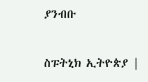ያንብቡ

ስፑትኒክ ኢትዮጵያ |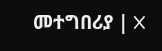መተግበሪያ | X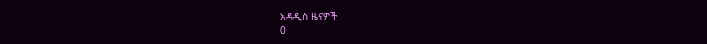አዳዲስ ዜናዎች
0